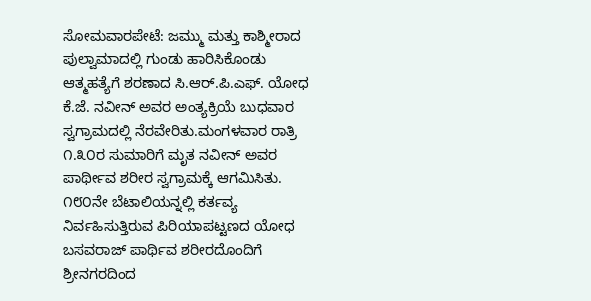ಸೋಮವಾರಪೇಟೆ: ಜಮ್ಮು ಮತ್ತು ಕಾಶ್ಮೀರಾದ ಪುಲ್ವಾಮಾದಲ್ಲಿ ಗುಂಡು ಹಾರಿಸಿಕೊಂಡು ಆತ್ಮಹತ್ಯೆಗೆ ಶರಣಾದ ಸಿ.ಆರ್.ಪಿ.ಎಫ್. ಯೋಧ ಕೆ.ಜೆ. ನವೀನ್ ಅವರ ಅಂತ್ಯಕ್ರಿಯೆ ಬುಧವಾರ ಸ್ವಗ್ರಾಮದಲ್ಲಿ ನೆರವೇರಿತು.ಮಂಗಳವಾರ ರಾತ್ರಿ ೧.೩೦ರ ಸುಮಾರಿಗೆ ಮೃತ ನವೀನ್ ಅವರ ಪಾರ್ಥೀವ ಶರೀರ ಸ್ವಗ್ರಾಮಕ್ಕೆ ಆಗಮಿಸಿತು. ೧೮೦ನೇ ಬೆಟಾಲಿಯನ್ನಲ್ಲಿ ಕರ್ತವ್ಯ ನಿರ್ವಹಿಸುತ್ತಿರುವ ಪಿರಿಯಾಪಟ್ಟಣದ ಯೋಧ ಬಸವರಾಜ್ ಪಾರ್ಥಿವ ಶರೀರದೊಂದಿಗೆ ಶ್ರೀನಗರದಿಂದ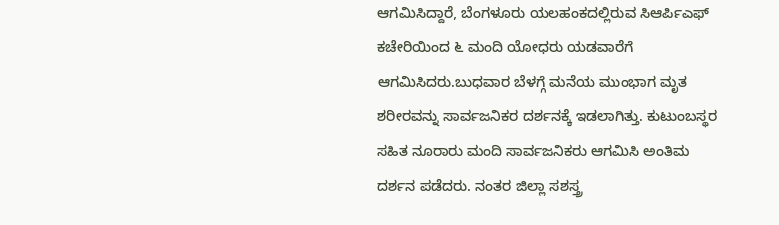ಆಗಮಿಸಿದ್ದಾರೆ, ಬೆಂಗಳೂರು ಯಲಹಂಕದಲ್ಲಿರುವ ಸಿಆರ್ಪಿಎಫ್ ಕಚೇರಿಯಿಂದ ೬ ಮಂದಿ ಯೋಧರು ಯಡವಾರೆಗೆ ಆಗಮಿಸಿದರು.ಬುಧವಾರ ಬೆಳಗ್ಗೆ ಮನೆಯ ಮುಂಭಾಗ ಮೃತ ಶರೀರವನ್ನು ಸಾರ್ವಜನಿಕರ ದರ್ಶನಕ್ಕೆ ಇಡಲಾಗಿತ್ತು. ಕುಟುಂಬಸ್ಥರ ಸಹಿತ ನೂರಾರು ಮಂದಿ ಸಾರ್ವಜನಿಕರು ಆಗಮಿಸಿ ಅಂತಿಮ ದರ್ಶನ ಪಡೆದರು. ನಂತರ ಜಿಲ್ಲಾ ಸಶಸ್ತ್ರ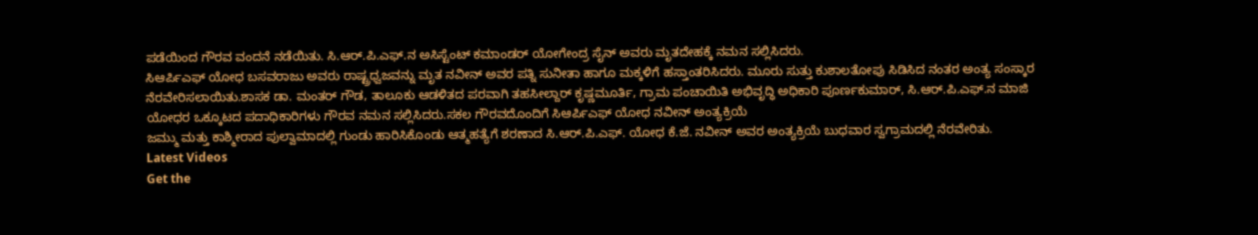ಪಡೆಯಿಂದ ಗೌರವ ವಂದನೆ ನಡೆಯಿತು. ಸಿ.ಆರ್.ಪಿ.ಎಫ್.ನ ಅಸಿಸ್ಟೆಂಟ್ ಕಮಾಂಡರ್ ಯೋಗೇಂದ್ರ ಸೈನ್ ಅವರು ಮೃತದೇಹಕ್ಕೆ ನಮನ ಸಲ್ಲಿಸಿದರು.
ಸಿಆರ್ಪಿಎಫ್ ಯೋಧ ಬಸವರಾಜು ಅವರು ರಾಷ್ಟ್ರಧ್ವಜವನ್ನು ಮೃತ ನವೀನ್ ಅವರ ಪತ್ನಿ ಸುನೀತಾ ಹಾಗೂ ಮಕ್ಕಳಿಗೆ ಹಸ್ತಾಂತರಿಸಿದರು. ಮೂರು ಸುತ್ತು ಕುಶಾಲತೋಪು ಸಿಡಿಸಿದ ನಂತರ ಅಂತ್ಯ ಸಂಸ್ಕಾರ ನೆರವೇರಿಸಲಾಯಿತು.ಶಾಸಕ ಡಾ. ಮಂತರ್ ಗೌಡ, ತಾಲೂಕು ಆಡಳಿತದ ಪರವಾಗಿ ತಹಸೀಲ್ದಾರ್ ಕೃಷ್ಣಮೂರ್ತಿ, ಗ್ರಾಮ ಪಂಚಾಯಿತಿ ಅಭಿವೃದ್ಧಿ ಅಧಿಕಾರಿ ಪೂರ್ಣಕುಮಾರ್, ಸಿ.ಆರ್.ಪಿ.ಎಫ್.ನ ಮಾಜಿ ಯೋಧರ ಒಕ್ಕೂಟದ ಪದಾಧಿಕಾರಿಗಳು ಗೌರವ ನಮನ ಸಲ್ಲಿಸಿದರು.ಸಕಲ ಗೌರವದೊಂದಿಗೆ ಸಿಆರ್ಪಿಎಫ್ ಯೋಧ ನವೀನ್ ಅಂತ್ಯಕ್ರಿಯೆ
ಜಮ್ಮು ಮತ್ತು ಕಾಶ್ಮೀರಾದ ಪುಲ್ವಾಮಾದಲ್ಲಿ ಗುಂಡು ಹಾರಿಸಿಕೊಂಡು ಆತ್ಮಹತ್ಯೆಗೆ ಶರಣಾದ ಸಿ.ಆರ್.ಪಿ.ಎಫ್. ಯೋಧ ಕೆ.ಜೆ. ನವೀನ್ ಅವರ ಅಂತ್ಯಕ್ರಿಯೆ ಬುಧವಾರ ಸ್ವಗ್ರಾಮದಲ್ಲಿ ನೆರವೇರಿತು.
Latest Videos
Get the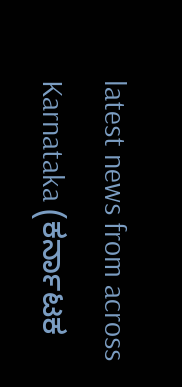latest news from across Karnataka (ಕರ್ನಾಟಕ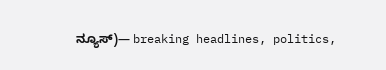ನ್ಯೂಸ್)— breaking headlines, politics,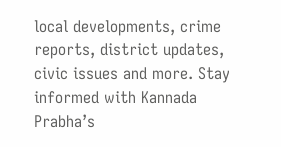local developments, crime reports, district updates, civic issues and more. Stay informed with Kannada Prabha’s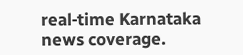real‑time Karnataka news coverage.